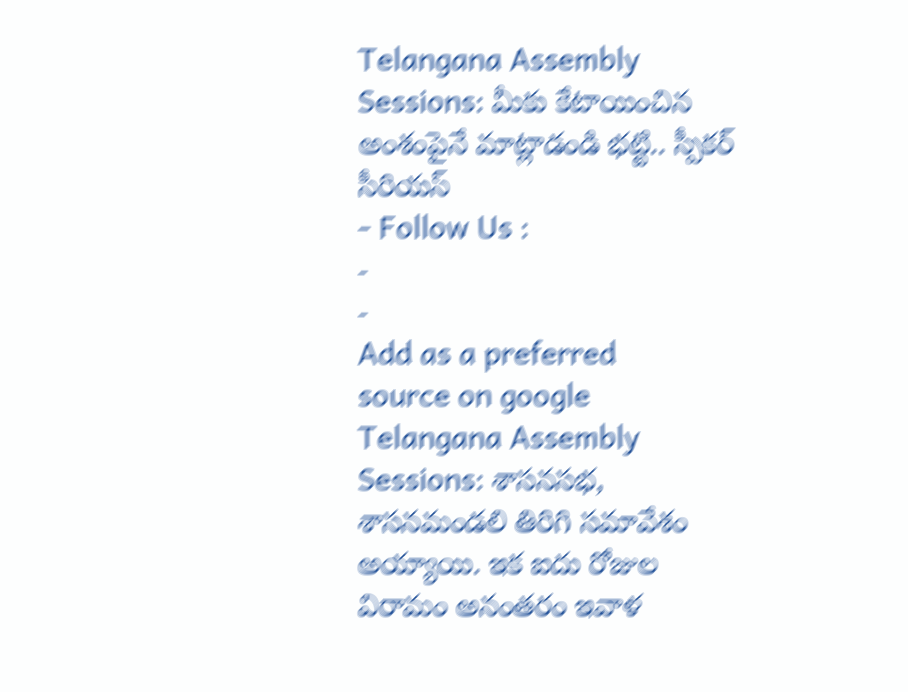Telangana Assembly Sessions: మీకు కేటాయించిన అంశంపైనే మాట్లాడండి భట్టి.. స్పీకర్ సీరియస్
- Follow Us :
-
-
Add as a preferred
source on google
Telangana Assembly Sessions: శాసనసభ, శాసనమండలి తిరిగి సమావేశం అయ్యాయి. ఇక ఐదు రోజుల విరామం అనంతరం ఇవాళ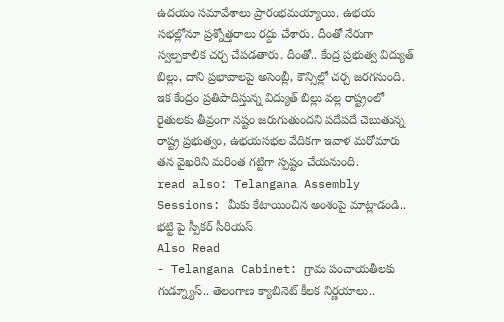ఉదయం సమావేశాలు ప్రారంభమయ్యాయి. ఉభయ సభల్లోనూ ప్రశ్నోత్తరాలు రద్దు చేశారు. దీంతో నేరుగా స్వల్పకాలిక చర్చ చేపడతారు. దీంతో.. కేంద్ర ప్రభుత్వ విద్యుత్ బిల్లు, దాని ప్రభావాలపై అసెంబ్లీ, కౌన్సిల్లో చర్చ జరగనుంది. ఇక కేంద్రం ప్రతిపాదిస్తున్న విద్యుత్ బిల్లు వల్ల రాష్ట్రంలో రైతులకు తీవ్రంగా నష్టం జరుగుతుందని పదేపదే చెబుతున్న రాష్ట్ర ప్రభుత్వం, ఉభయసభల వేదికగా ఇవాళ మరోమారు తన వైఖరిని మరింత గట్టిగా స్పష్టం చేయనుంది.
read also: Telangana Assembly Sessions: మీకు కేటాయించిన అంశంపై మాట్లాడండి.. భట్టి పై స్పీకర్ సీరియస్
Also Read
- Telangana Cabinet: గ్రామ పంచాయతీలకు గుడ్న్యూస్.. తెలంగాణ క్యాబినెట్ కీలక నిర్ణయాలు..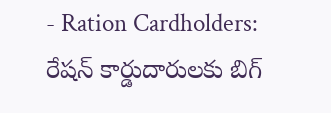- Ration Cardholders: రేషన్ కార్డుదారులకు బిగ్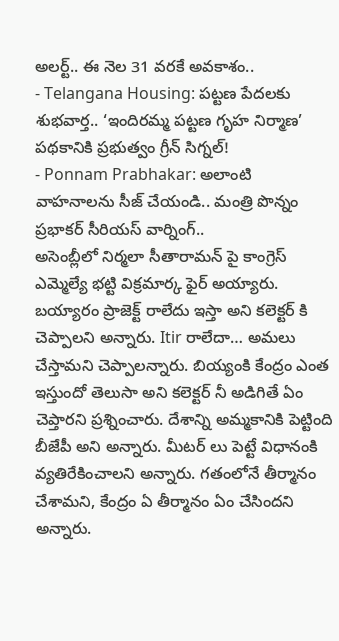అలర్ట్.. ఈ నెల 31 వరకే అవకాశం..
- Telangana Housing: పట్టణ పేదలకు శుభవార్త.. ‘ఇందిరమ్మ పట్టణ గృహ నిర్మాణ’ పథకానికి ప్రభుత్వం గ్రీన్ సిగ్నల్!
- Ponnam Prabhakar: అలాంటి వాహనాలను సీజ్ చేయండి.. మంత్రి పొన్నం ప్రభాకర్ సీరియస్ వార్నింగ్..
అసెంబ్లీలో నిర్మలా సీతారామన్ పై కాంగ్రెస్ ఎమ్మెల్యే భట్టి విక్రమార్క ఫైర్ అయ్యారు. బయ్యారం ప్రాజెక్ట్ రాలేదు ఇస్తా అని కలెక్టర్ కి చెప్పాలని అన్నారు. Itir రాలేదా… అమలు చేస్తామని చెప్పాలన్నారు. బియ్యంకి కేంద్రం ఎంత ఇస్తుందో తెలుసా అని కలెక్టర్ నీ అడిగితే ఏం చెప్తారని ప్రశ్నించారు. దేశాన్ని అమ్మకానికి పెట్టింది బీజేపీ అని అన్నారు. మీటర్ లు పెట్టే విధానంకి వ్యతిరేకించాలని అన్నారు. గతంలోనే తీర్మానం చేశామని, కేంద్రం ఏ తీర్మానం ఏం చేసిందని అన్నారు.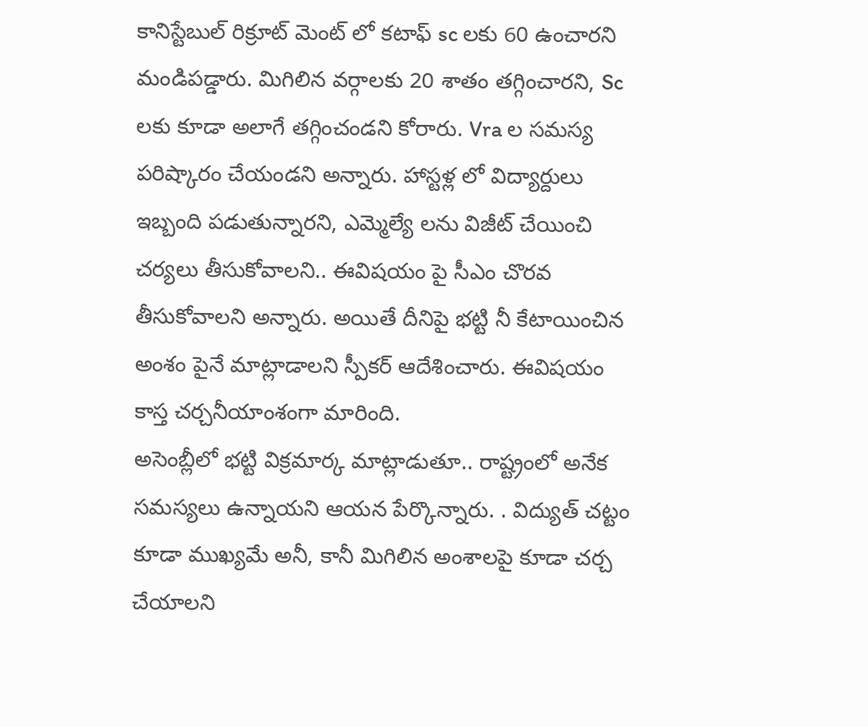కానిస్టేబుల్ రిక్రూట్ మెంట్ లో కటాఫ్ sc లకు 60 ఉంచారని మండిపడ్డారు. మిగిలిన వర్గాలకు 20 శాతం తగ్గించారని, Sc లకు కూడా అలాగే తగ్గించండని కోరారు. Vra ల సమస్య పరిష్కారం చేయండని అన్నారు. హాస్టళ్ల లో విద్యార్దులు ఇబ్బంది పడుతున్నారని, ఎమ్మెల్యే లను విజీట్ చేయించి చర్యలు తీసుకోవాలని.. ఈవిషయం పై సీఎం చొరవ తీసుకోవాలని అన్నారు. అయితే దీనిపై భట్టి నీ కేటాయించిన అంశం పైనే మాట్లాడాలని స్పీకర్ ఆదేశించారు. ఈవిషయం కాస్త చర్చనీయాంశంగా మారింది.
అసెంబ్లీలో భట్టి విక్రమార్క మాట్లాడుతూ.. రాష్ట్రంలో అనేక సమస్యలు ఉన్నాయని ఆయన పేర్కొన్నారు. . విద్యుత్ చట్టం కూడా ముఖ్యమే అనీ, కానీ మిగిలిన అంశాలపై కూడా చర్చ చేయాలని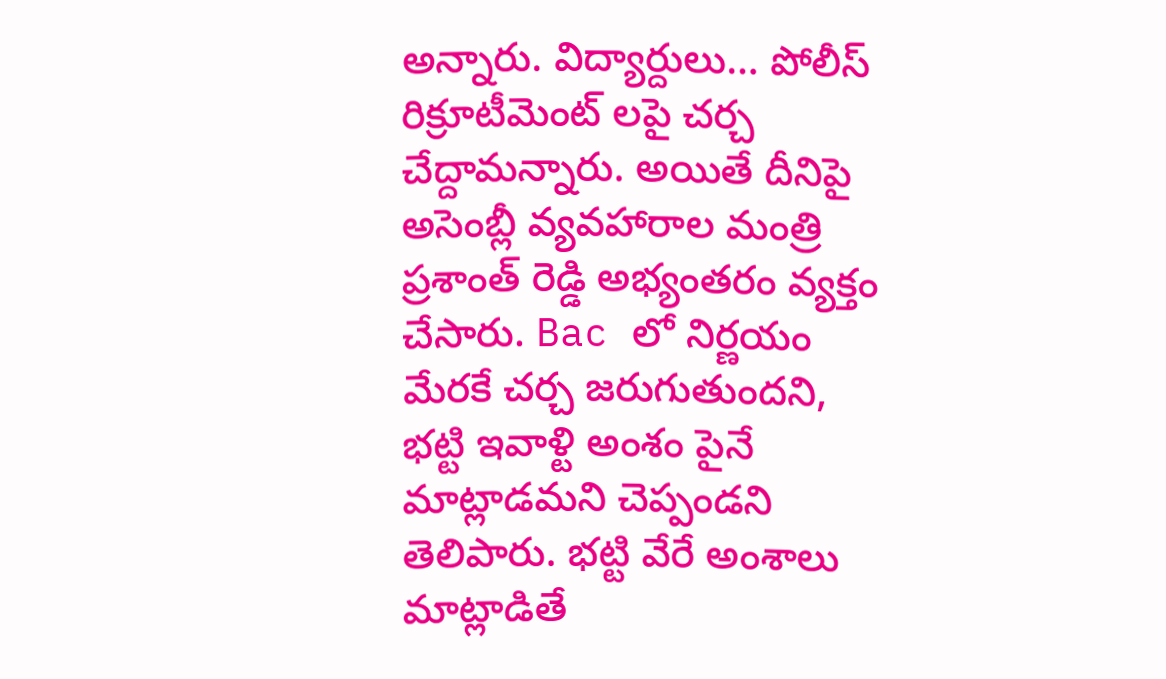అన్నారు. విద్యార్దులు… పోలీస్ రిక్రూటీమెంట్ లపై చర్చ చేద్దామన్నారు. అయితే దీనిపై అసెంబ్లీ వ్యవహారాల మంత్రి ప్రశాంత్ రెడ్డి అభ్యంతరం వ్యక్తం చేసారు. Bac లో నిర్ణయం మేరకే చర్చ జరుగుతుందని, భట్టి ఇవాళ్టి అంశం పైనే మాట్లాడమని చెప్పండని తెలిపారు. భట్టి వేరే అంశాలు మాట్లాడితే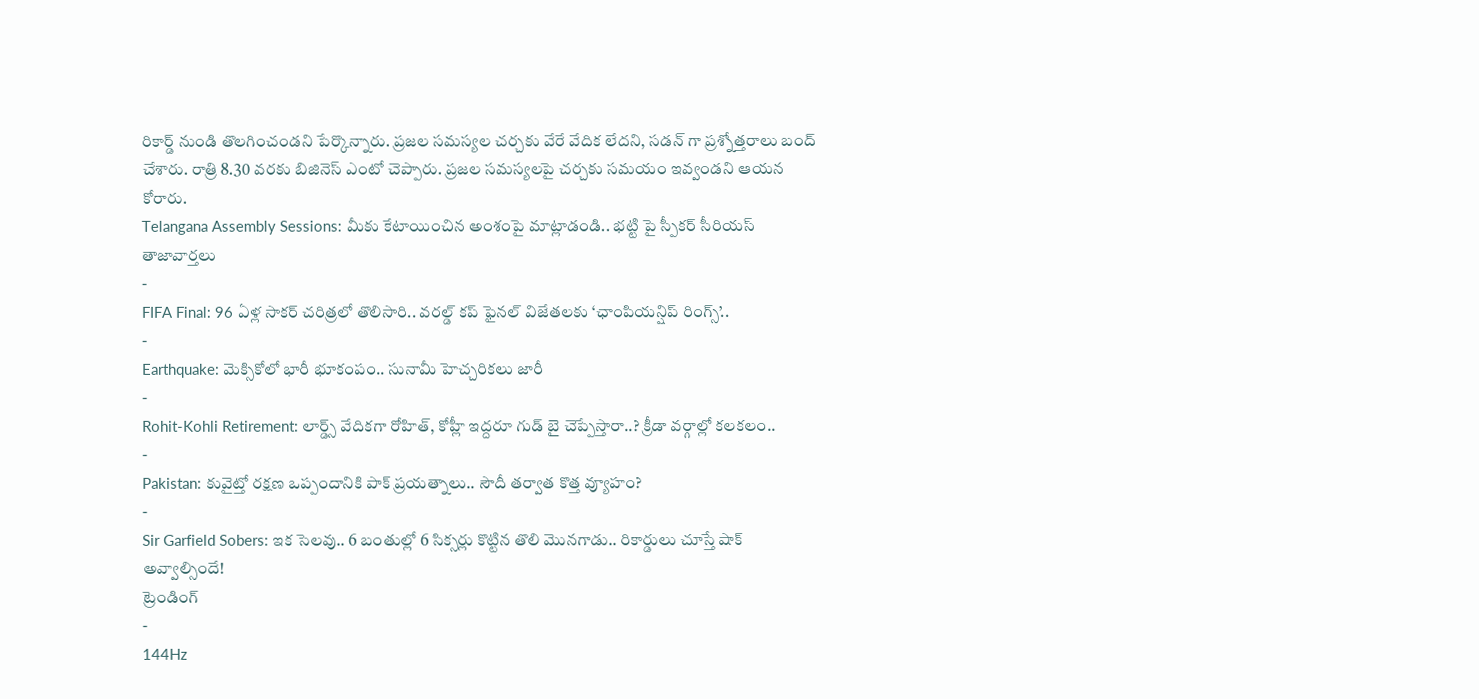రికార్డ్ నుండి తొలగించండని పేర్కొన్నారు. ప్రజల సమస్యల చర్చకు వేరే వేదిక లేదని, సడన్ గా ప్రశ్నోత్తరాలు బంద్ చేశారు. రాత్రి 8.30 వరకు బిజినెస్ ఎంటో చెప్పారు. ప్రజల సమస్యలపై చర్చకు సమయం ఇవ్వండని ఆయన కోరారు.
Telangana Assembly Sessions: మీకు కేటాయించిన అంశంపై మాట్లాడండి.. భట్టి పై స్పీకర్ సీరియస్
తాజావార్తలు
-
FIFA Final: 96 ఏళ్ల సాకర్ చరిత్రలో తొలిసారి.. వరల్డ్ కప్ ఫైనల్ విజేతలకు ‘ఛాంపియన్షిప్ రింగ్స్’..
-
Earthquake: మెక్సికోలో భారీ భూకంపం.. సునామీ హెచ్చరికలు జారీ
-
Rohit-Kohli Retirement: లార్డ్స్ వేదికగా రోహిత్, కోహ్లీ ఇద్దరూ గుడ్ బై చెప్పేస్తారా..? క్రీడా వర్గాల్లో కలకలం..
-
Pakistan: కువైట్తో రక్షణ ఒప్పందానికి పాక్ ప్రయత్నాలు.. సౌదీ తర్వాత కొత్త వ్యూహం?
-
Sir Garfield Sobers: ఇక సెలవు.. 6 బంతుల్లో 6 సిక్సర్లు కొట్టిన తొలి మొనగాడు.. రికార్డులు చూస్తే షాక్ అవ్వాల్సిందే!
ట్రెండింగ్
-
144Hz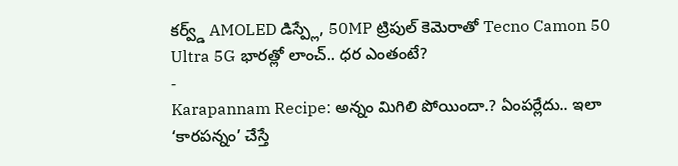కర్వ్డ్ AMOLED డిస్ప్లే, 50MP ట్రిపుల్ కెమెరాతో Tecno Camon 50 Ultra 5G భారత్లో లాంచ్.. ధర ఎంతంటే?
-
Karapannam Recipe: అన్నం మిగిలి పోయిందా.? ఏంపర్లేదు.. ఇలా ‘కారపన్నం’ చేస్తే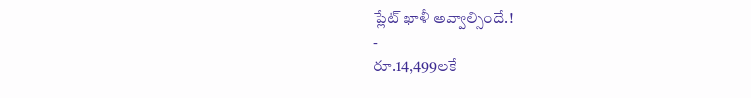ప్లేట్ ఖాళీ అవ్వాల్సిందే.!
-
రూ.14,499లకే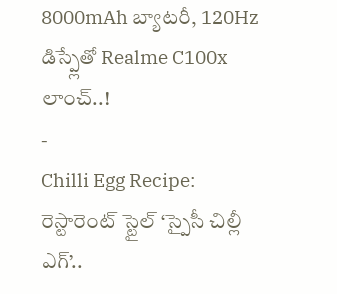8000mAh బ్యాటరీ, 120Hz డిస్ప్లేతో Realme C100x లాంచ్..!
-
Chilli Egg Recipe: రెస్టారెంట్ స్టైల్ ‘స్పైసీ చిల్లీ ఎగ్’..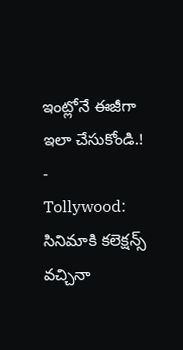ఇంట్లోనే ఈజీగా ఇలా చేసుకోండి.!
-
Tollywood: సినిమాకి కలెక్షన్స్ వచ్చినా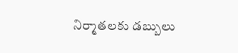నిర్మాతలకు డబ్బులు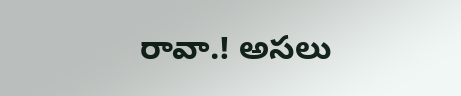రావా.! అసలు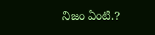నిజం ఏంటి.?